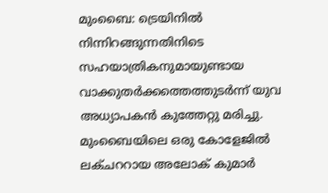മുംബൈ: ട്രെയിനിൽ നിന്നിറങ്ങുന്നതിനിടെ സഹയാത്രികനുമായുണ്ടായ വാക്കുതർക്കത്തെത്തുടർന്ന് യുവ അധ്യാപകൻ കുത്തേറ്റു മരിച്ചു.
മുംബൈയിലെ ഒരു കോളേജിൽ ലക്ചററായ അലോക് കുമാർ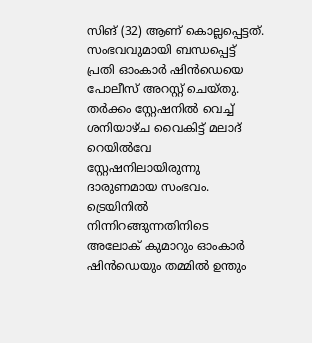സിങ് (32) ആണ് കൊല്ലപ്പെട്ടത്. സംഭവവുമായി ബന്ധപ്പെട്ട് പ്രതി ഓംകാർ ഷിൻഡെയെ പോലീസ് അറസ്റ്റ് ചെയ്തു.
തർക്കം സ്റ്റേഷനിൽ വെച്ച് ശനിയാഴ്ച വൈകിട്ട് മലാദ് റെയിൽവേ സ്റ്റേഷനിലായിരുന്നു ദാരുണമായ സംഭവം. ട്രെയിനിൽ നിന്നിറങ്ങുന്നതിനിടെ അലോക് കുമാറും ഓംകാർ ഷിൻഡെയും തമ്മിൽ ഉന്തും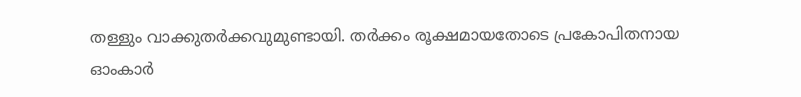തള്ളും വാക്കുതർക്കവുമുണ്ടായി. തർക്കം രൂക്ഷമായതോടെ പ്രകോപിതനായ ഓംകാർ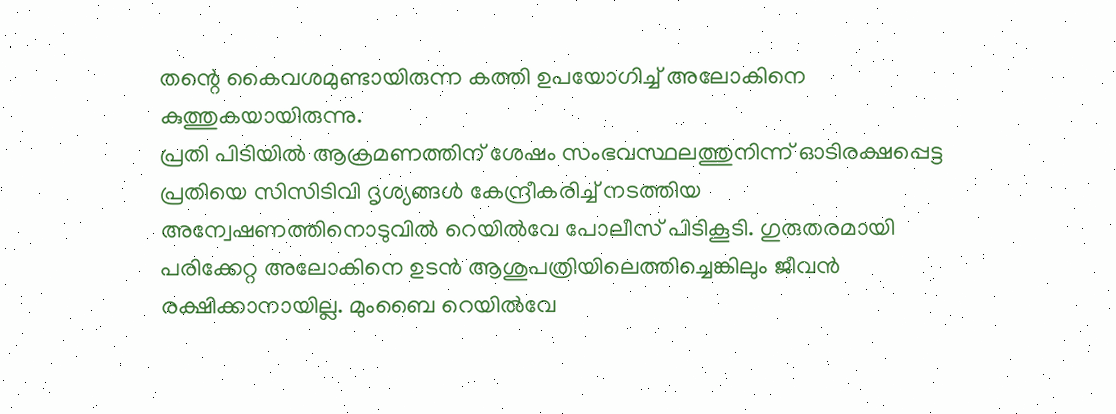തന്റെ കൈവശമുണ്ടായിരുന്ന കത്തി ഉപയോഗിച്ച് അലോകിനെ കുത്തുകയായിരുന്നു.
പ്രതി പിടിയിൽ ആക്രമണത്തിന് ശേഷം സംഭവസ്ഥലത്തുനിന്ന് ഓടിരക്ഷപ്പെട്ട പ്രതിയെ സിസിടിവി ദൃശ്യങ്ങൾ കേന്ദ്രീകരിച്ച് നടത്തിയ അന്വേഷണത്തിനൊടുവിൽ റെയിൽവേ പോലീസ് പിടികൂടി. ഗുരുതരമായി പരിക്കേറ്റ അലോകിനെ ഉടൻ ആശുപത്രിയിലെത്തിച്ചെങ്കിലും ജീവൻ രക്ഷിക്കാനായില്ല. മുംബൈ റെയിൽവേ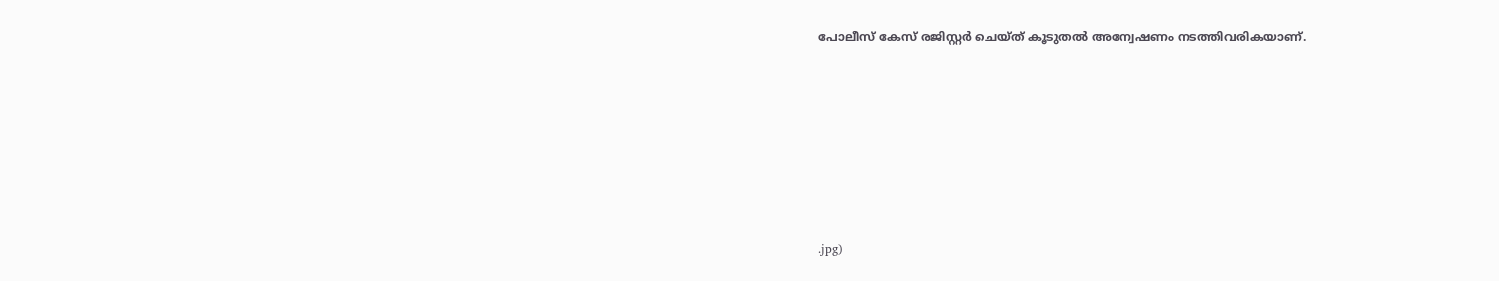പോലീസ് കേസ് രജിസ്റ്റർ ചെയ്ത് കൂടുതൽ അന്വേഷണം നടത്തിവരികയാണ്.







.jpg)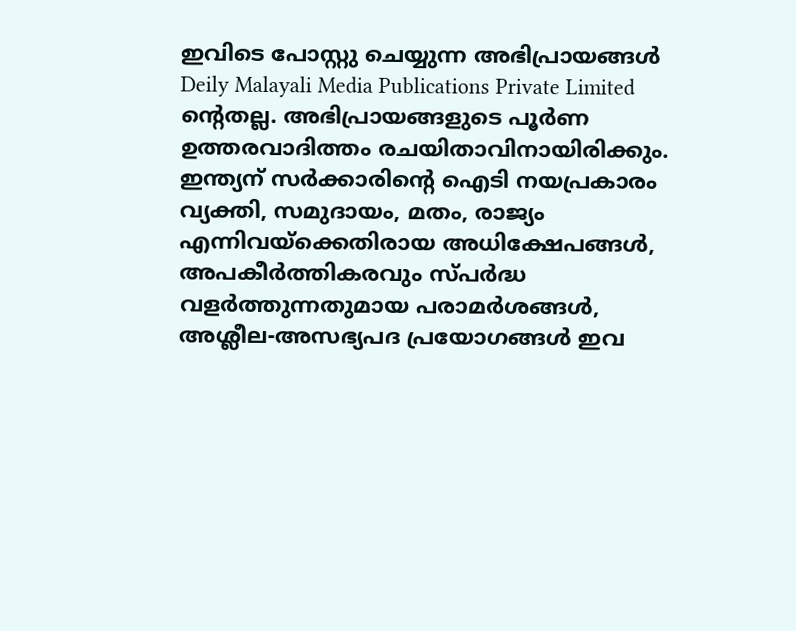ഇവിടെ പോസ്റ്റു ചെയ്യുന്ന അഭിപ്രായങ്ങൾ Deily Malayali Media Publications Private Limited ന്റെതല്ല. അഭിപ്രായങ്ങളുടെ പൂർണ ഉത്തരവാദിത്തം രചയിതാവിനായിരിക്കും.
ഇന്ത്യന് സർക്കാരിന്റെ ഐടി നയപ്രകാരം വ്യക്തി, സമുദായം, മതം, രാജ്യം എന്നിവയ്ക്കെതിരായ അധിക്ഷേപങ്ങൾ, അപകീർത്തികരവും സ്പർദ്ധ വളർത്തുന്നതുമായ പരാമർശങ്ങൾ, അശ്ലീല-അസഭ്യപദ പ്രയോഗങ്ങൾ ഇവ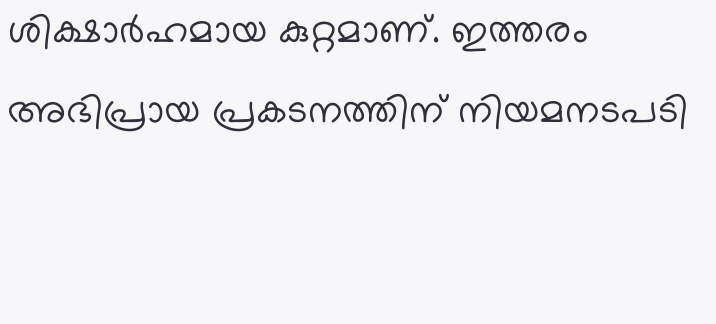ശിക്ഷാർഹമായ കുറ്റമാണ്. ഇത്തരം അഭിപ്രായ പ്രകടനത്തിന് നിയമനടപടി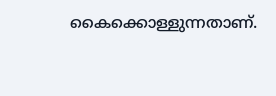കൈക്കൊള്ളുന്നതാണ്.